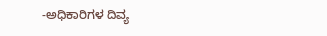-ಅಧಿಕಾರಿಗಳ ದಿವ್ಯ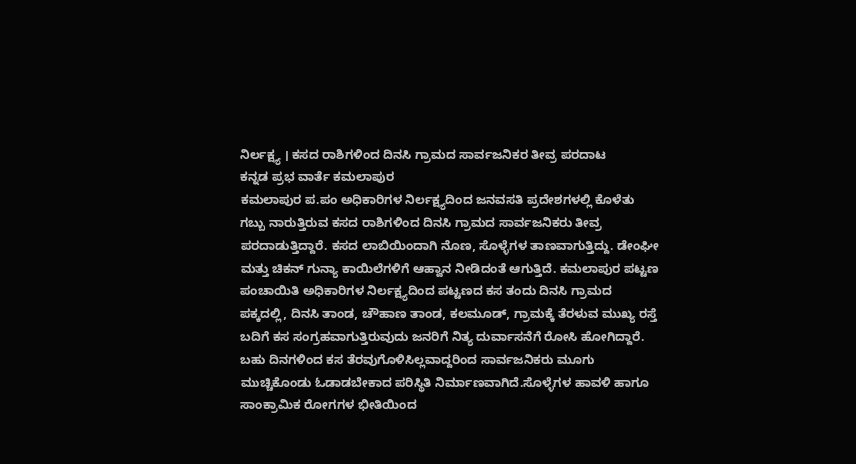ನಿರ್ಲಕ್ಷ್ಯ । ಕಸದ ರಾಶಿಗಳಿಂದ ದಿನಸಿ ಗ್ರಾಮದ ಸಾರ್ವಜನಿಕರ ತೀವ್ರ ಪರದಾಟ
ಕನ್ನಡ ಪ್ರಭ ವಾರ್ತೆ ಕಮಲಾಪುರ
ಕಮಲಾಪುರ ಪ.ಪಂ ಅಧಿಕಾರಿಗಳ ನಿರ್ಲಕ್ಷ್ಯದಿಂದ ಜನವಸತಿ ಪ್ರದೇಶಗಳಲ್ಲಿ ಕೊಳೆತು ಗಬ್ಬು ನಾರುತ್ತಿರುವ ಕಸದ ರಾಶಿಗಳಿಂದ ದಿನಸಿ ಗ್ರಾಮದ ಸಾರ್ವಜನಿಕರು ತೀವ್ರ ಪರದಾಡುತ್ತಿದ್ದಾರೆ. ಕಸದ ಲಾಬಿಯಿಂದಾಗಿ ನೊಣ, ಸೊಳ್ಳೆಗಳ ತಾಣವಾಗುತ್ತಿದ್ದು. ಡೇಂಘೀ ಮತ್ತು ಚಿಕನ್ ಗುನ್ಯಾ ಕಾಯಿಲೆಗಳಿಗೆ ಆಹ್ವಾನ ನೀಡಿದಂತೆ ಆಗುತ್ತಿದೆ. ಕಮಲಾಪುರ ಪಟ್ಟಣ ಪಂಚಾಯಿತಿ ಅಧಿಕಾರಿಗಳ ನಿರ್ಲಕ್ಷ್ಯದಿಂದ ಪಟ್ಟಣದ ಕಸ ತಂದು ದಿನಸಿ ಗ್ರಾಮದ ಪಕ್ಕದಲ್ಲಿ, ದಿನಸಿ ತಾಂಡ, ಚೌಹಾಣ ತಾಂಡ, ಕಲಮೂಡ್, ಗ್ರಾಮಕ್ಕೆ ತೆರಳುವ ಮುಖ್ಯ ರಸ್ತೆ ಬದಿಗೆ ಕಸ ಸಂಗ್ರಹವಾಗುತ್ತಿರುವುದು ಜನರಿಗೆ ನಿತ್ಯ ದುರ್ವಾಸನೆಗೆ ರೋಸಿ ಹೋಗಿದ್ದಾರೆ. ಬಹು ದಿನಗಳಿಂದ ಕಸ ತೆರವುಗೊಳಿಸಿಲ್ಲವಾದ್ದರಿಂದ ಸಾರ್ವಜನಿಕರು ಮೂಗು ಮುಚ್ಚಿಕೊಂಡು ಓಡಾಡಬೇಕಾದ ಪರಿಸ್ಥಿತಿ ನಿರ್ಮಾಣವಾಗಿದೆ.ಸೊಳ್ಳೆಗಳ ಹಾವಳಿ ಹಾಗೂ ಸಾಂಕ್ರಾಮಿಕ ರೋಗಗಳ ಭೀತಿಯಿಂದ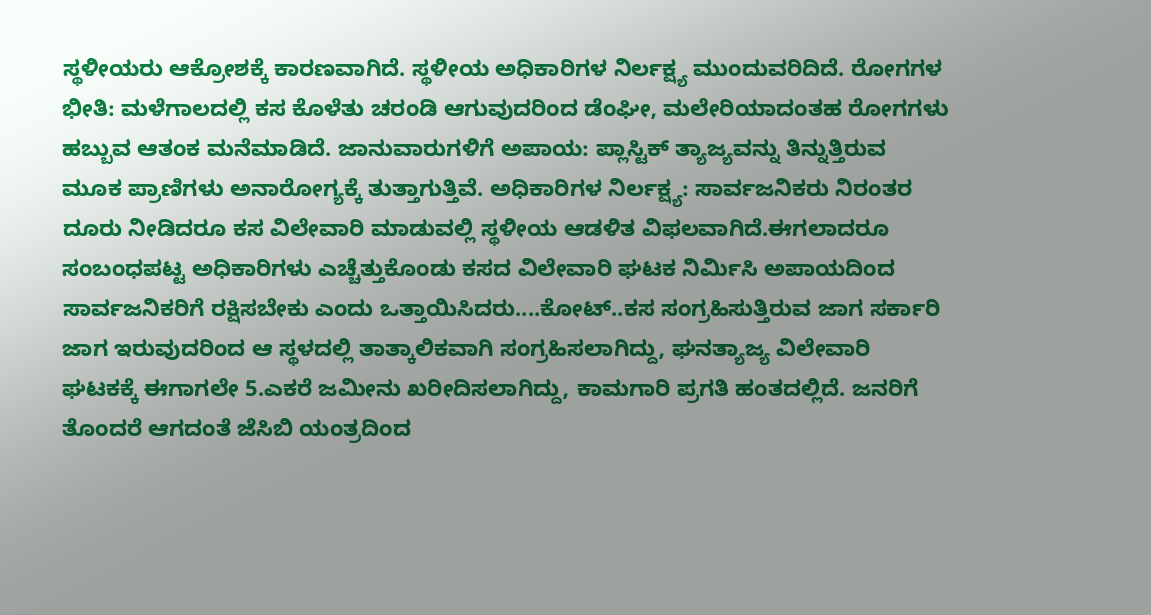ಸ್ಥಳೀಯರು ಆಕ್ರೋಶಕ್ಕೆ ಕಾರಣವಾಗಿದೆ. ಸ್ಥಳೀಯ ಅಧಿಕಾರಿಗಳ ನಿರ್ಲಕ್ಷ್ಯ ಮುಂದುವರಿದಿದೆ. ರೋಗಗಳ ಭೀತಿ: ಮಳೆಗಾಲದಲ್ಲಿ ಕಸ ಕೊಳೆತು ಚರಂಡಿ ಆಗುವುದರಿಂದ ಡೆಂಘೀ, ಮಲೇರಿಯಾದಂತಹ ರೋಗಗಳು ಹಬ್ಬುವ ಆತಂಕ ಮನೆಮಾಡಿದೆ. ಜಾನುವಾರುಗಳಿಗೆ ಅಪಾಯ: ಪ್ಲಾಸ್ಟಿಕ್ ತ್ಯಾಜ್ಯವನ್ನು ತಿನ್ನುತ್ತಿರುವ ಮೂಕ ಪ್ರಾಣಿಗಳು ಅನಾರೋಗ್ಯಕ್ಕೆ ತುತ್ತಾಗುತ್ತಿವೆ. ಅಧಿಕಾರಿಗಳ ನಿರ್ಲಕ್ಷ್ಯ: ಸಾರ್ವಜನಿಕರು ನಿರಂತರ ದೂರು ನೀಡಿದರೂ ಕಸ ವಿಲೇವಾರಿ ಮಾಡುವಲ್ಲಿ ಸ್ಥಳೀಯ ಆಡಳಿತ ವಿಫಲವಾಗಿದೆ.ಈಗಲಾದರೂ ಸಂಬಂಧಪಟ್ಟ ಅಧಿಕಾರಿಗಳು ಎಚ್ಚೆತ್ತುಕೊಂಡು ಕಸದ ವಿಲೇವಾರಿ ಘಟಕ ನಿರ್ಮಿಸಿ ಅಪಾಯದಿಂದ ಸಾರ್ವಜನಿಕರಿಗೆ ರಕ್ಷಿಸಬೇಕು ಎಂದು ಒತ್ತಾಯಿಸಿದರು....ಕೋಟ್..ಕಸ ಸಂಗ್ರಹಿಸುತ್ತಿರುವ ಜಾಗ ಸರ್ಕಾರಿ ಜಾಗ ಇರುವುದರಿಂದ ಆ ಸ್ಥಳದಲ್ಲಿ ತಾತ್ಕಾಲಿಕವಾಗಿ ಸಂಗ್ರಹಿಸಲಾಗಿದ್ದು, ಘನತ್ಯಾಜ್ಯ ವಿಲೇವಾರಿ ಘಟಕಕ್ಕೆ ಈಗಾಗಲೇ 5.ಎಕರೆ ಜಮೀನು ಖರೀದಿಸಲಾಗಿದ್ದು, ಕಾಮಗಾರಿ ಪ್ರಗತಿ ಹಂತದಲ್ಲಿದೆ. ಜನರಿಗೆ ತೊಂದರೆ ಆಗದಂತೆ ಜೆಸಿಬಿ ಯಂತ್ರದಿಂದ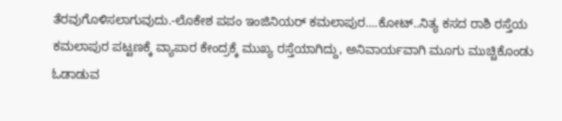ತೆರವುಗೊಳಿಸಲಾಗುವುದು.-ಲೊಕೇಶ ಪಪಂ ಇಂಜಿನಿಯರ್ ಕಮಲಾಪುರ....ಕೋಟ್..ನಿತ್ಯ ಕಸದ ರಾಶಿ ರಸ್ತೆಯ ಕಮಲಾಪುರ ಪಟ್ಟಣಕ್ಕೆ ವ್ಯಾಪಾರ ಕೇಂದ್ರಕ್ಕೆ ಮುಖ್ಯ ರಸ್ತೆಯಾಗಿದ್ದು, ಅನಿವಾರ್ಯವಾಗಿ ಮೂಗು ಮುಚ್ಚಿಕೊಂಡು ಓಡಾಡುವ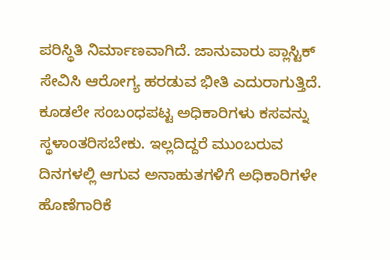ಪರಿಸ್ಥಿತಿ ನಿರ್ಮಾಣವಾಗಿದೆ. ಜಾನುವಾರು ಪ್ಲಾಸ್ಟಿಕ್ ಸೇವಿಸಿ ಆರೋಗ್ಯ ಹರಡುವ ಭೀತಿ ಎದುರಾಗುತ್ತಿದೆ. ಕೂಡಲೇ ಸಂಬಂಧಪಟ್ಟ ಅಧಿಕಾರಿಗಳು ಕಸವನ್ನು ಸ್ಥಳಾಂತರಿಸಬೇಕು. ಇಲ್ಲದಿದ್ದರೆ ಮುಂಬರುವ ದಿನಗಳಲ್ಲಿ ಆಗುವ ಅನಾಹುತಗಳಿಗೆ ಅಧಿಕಾರಿಗಳೇ ಹೊಣೆಗಾರಿಕೆ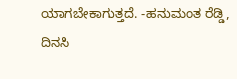ಯಾಗಬೇಕಾಗುತ್ತದೆ. -ಹನುಮಂತ ರೆಡ್ಡಿ, ದಿನಸಿ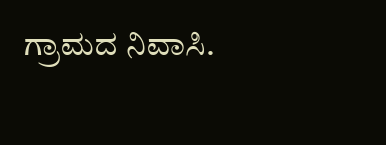ಗ್ರಾಮದ ನಿವಾಸಿ.